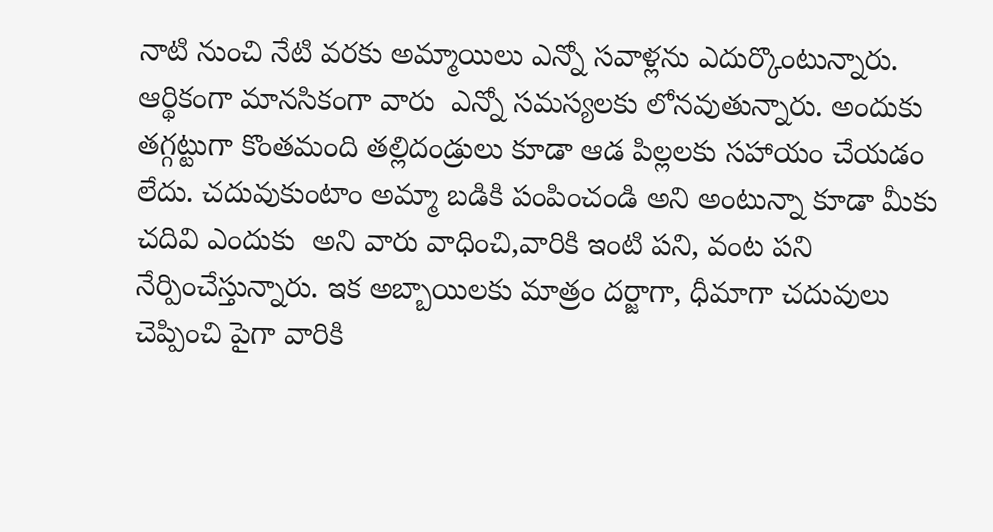నాటి నుంచి నేటి వరకు అమ్మాయిలు ఎన్నో సవాళ్లను ఎదుర్కొంటున్నారు. ఆర్థికంగా మానసికంగా వారు  ఎన్నో సమస్యలకు లోనవుతున్నారు. అందుకు తగ్గట్టుగా కొంతమంది తల్లిదండ్రులు కూడా ఆడ పిల్లలకు సహాయం చేయడం లేదు. చదువుకుంటాం అమ్మా బడికి పంపించండి అని అంటున్నా కూడా మీకు చదివి ఎందుకు  అని వారు వాధించి,వారికి ఇంటి పని, వంట పని నేర్పించేస్తున్నారు. ఇక అబ్బాయిలకు మాత్రం దర్జాగా, ధీమాగా చదువులు చెప్పించి పైగా వారికి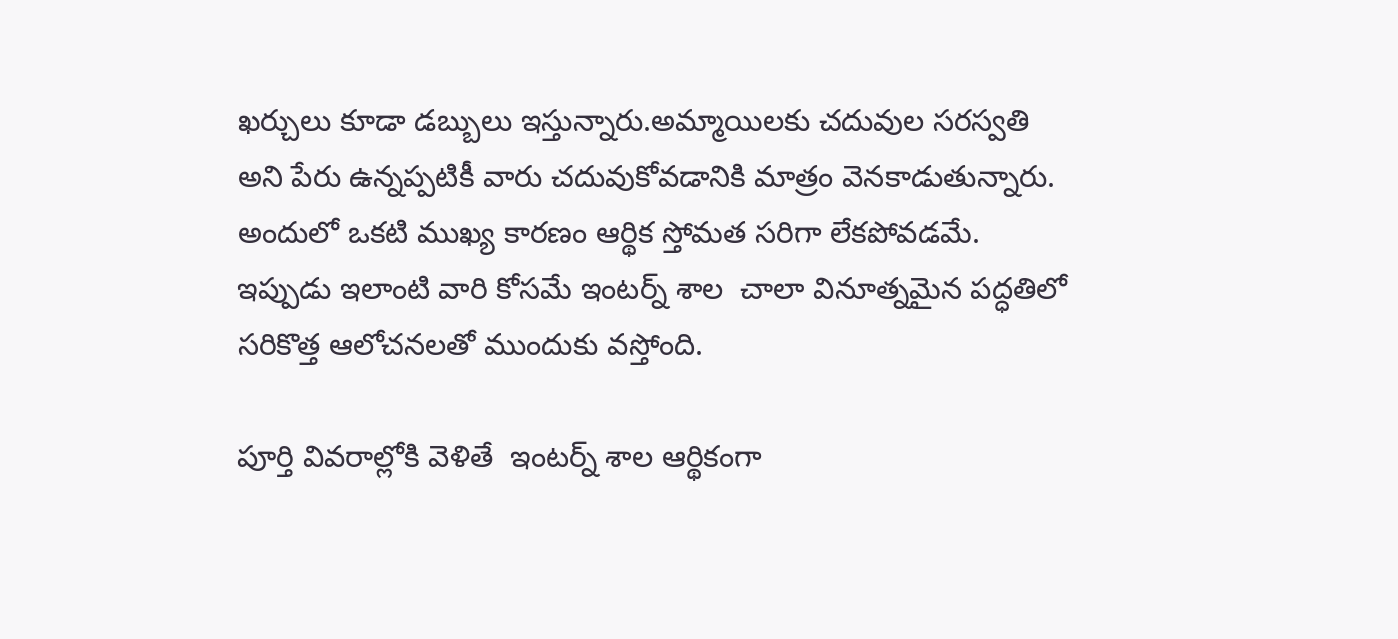ఖర్చులు కూడా డబ్బులు ఇస్తున్నారు.అమ్మాయిలకు చదువుల సరస్వతి అని పేరు ఉన్నప్పటికీ వారు చదువుకోవడానికి మాత్రం వెనకాడుతున్నారు. అందులో ఒకటి ముఖ్య కారణం ఆర్థిక స్తోమత సరిగా లేకపోవడమే. ఇప్పుడు ఇలాంటి వారి కోసమే ఇంటర్న్ శాల  చాలా వినూత్నమైన పద్ధతిలో సరికొత్త ఆలోచనలతో ముందుకు వస్తోంది.

పూర్తి వివరాల్లోకి వెళితే  ఇంటర్న్ శాల ఆర్థికంగా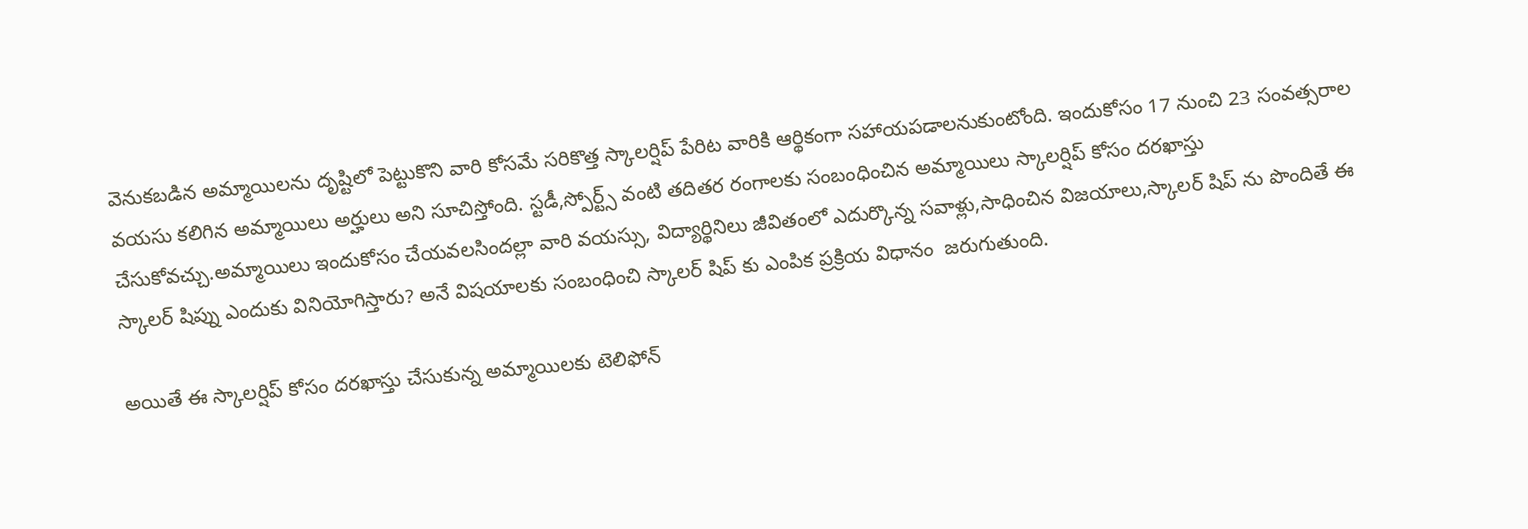వెనుకబడిన అమ్మాయిలను దృష్టిలో పెట్టుకొని వారి కోసమే సరికొత్త స్కాలర్షిప్ పేరిట వారికి ఆర్థికంగా సహాయపడాలనుకుంటోంది. ఇందుకోసం 17 నుంచి 23 సంవత్సరాల వయసు కలిగిన అమ్మాయిలు అర్హులు అని సూచిస్తోంది. స్టడీ,స్పోర్ట్స్ వంటి తదితర రంగాలకు సంబంధించిన అమ్మాయిలు స్కాలర్షిప్ కోసం దరఖాస్తు చేసుకోవచ్చు.అమ్మాయిలు ఇందుకోసం చేయవలసిందల్లా వారి వయస్సు, విద్యార్థినిలు జీవితంలో ఎదుర్కొన్న సవాళ్లు,సాధించిన విజయాలు,స్కాలర్ షిప్ ను పొందితే ఈ  స్కాలర్ షిప్ను ఎందుకు వినియోగిస్తారు? అనే విషయాలకు సంబంధించి స్కాలర్ షిప్ కు ఎంపిక ప్రక్రియ విధానం  జరుగుతుంది.

అయితే ఈ స్కాలర్షిప్ కోసం దరఖాస్తు చేసుకున్న అమ్మాయిలకు టెలిఫోన్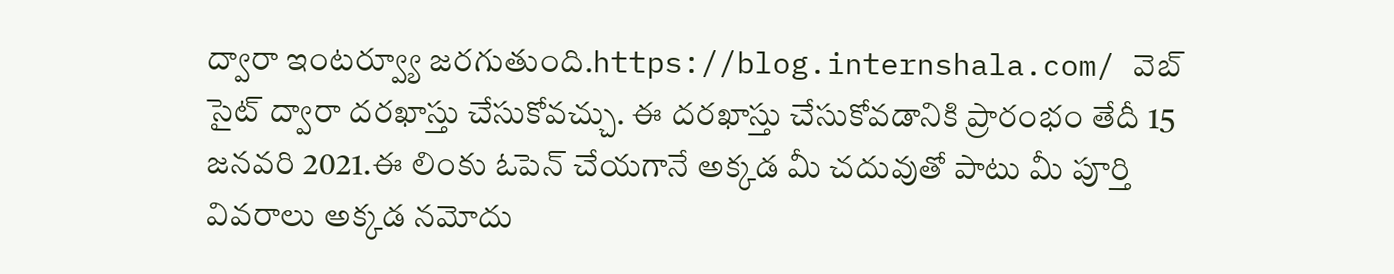ద్వారా ఇంటర్వ్యూ జరగుతుంది.https://blog.internshala.com/ వెబ్ సైట్ ద్వారా దరఖాస్తు చేసుకోవచ్చు. ఈ దరఖాస్తు చేసుకోవడానికి ప్రారంభం తేదీ 15 జనవరి 2021.ఈ లింకు ఓపెన్ చేయగానే అక్కడ మీ చదువుతో పాటు మీ పూర్తి వివరాలు అక్కడ నమోదు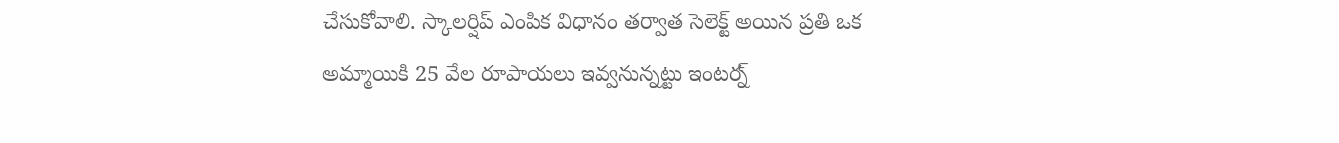చేసుకోవాలి. స్కాలర్షిప్ ఎంపిక విధానం తర్వాత సెలెక్ట్ అయిన ప్రతి ఒక అమ్మాయికి 25 వేల రూపాయలు ఇవ్వనున్నట్టు ఇంటర్న్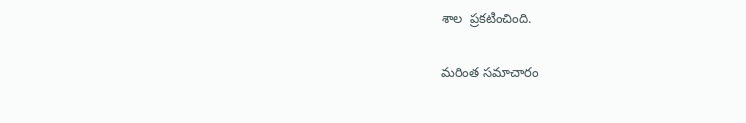శాల  ప్రకటించింది.

మరింత సమాచారం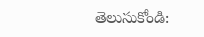తెలుసుకోండి: